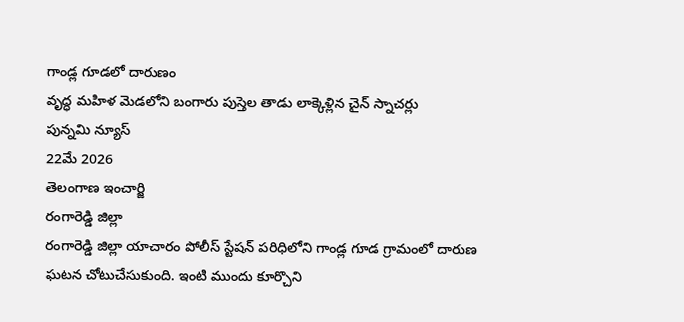గాండ్ల గూడలో దారుణం
వృద్ధ మహిళ మెడలోని బంగారు పుస్తెల తాడు లాక్కెళ్లిన చైన్ స్నాచర్లు
పున్నమి న్యూస్
22మే 2026
తెలంగాణ ఇంచార్జి
రంగారెడ్డి జిల్లా
రంగారెడ్డి జిల్లా యాచారం పోలీస్ స్టేషన్ పరిధిలోని గాండ్ల గూడ గ్రామంలో దారుణ ఘటన చోటుచేసుకుంది. ఇంటి ముందు కూర్చొని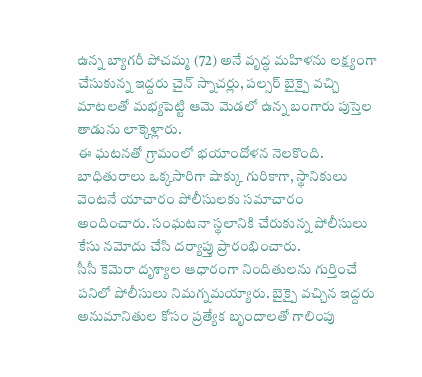ఉన్న బ్యాగరీ పోచమ్మ (72) అనే వృద్ధ మహిళను లక్ష్యంగా చేసుకున్న ఇద్దరు చైన్ స్నాచర్లు, పల్సర్ బైక్పై వచ్చి మాటలతో మభ్యపెట్టి ఆమె మెడలో ఉన్న బంగారు పుస్తెల తాడును లాక్కెళ్లారు.
ఈ ఘటనతో గ్రామంలో భయాందోళన నెలకొంది. బాధితురాలు ఒక్కసారిగా షాక్కు గురికాగా, స్థానికులు వెంటనే యాచారం పోలీసులకు సమాచారం అందించారు. సంఘటనా స్థలానికి చేరుకున్న పోలీసులు కేసు నమోదు చేసి దర్యాప్తు ప్రారంభించారు.
సీసీ కెమెరా దృశ్యాల ఆధారంగా నిందితులను గుర్తించే పనిలో పోలీసులు నిమగ్నమయ్యారు. బైక్పై వచ్చిన ఇద్దరు అనుమానితుల కోసం ప్రత్యేక బృందాలతో గాలింపు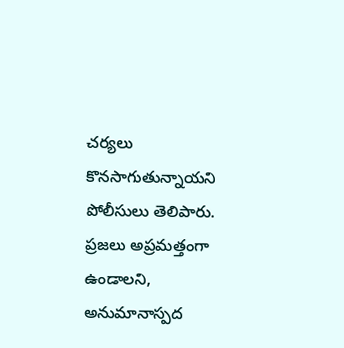చర్యలు కొనసాగుతున్నాయని పోలీసులు తెలిపారు.
ప్రజలు అప్రమత్తంగా ఉండాలని, అనుమానాస్పద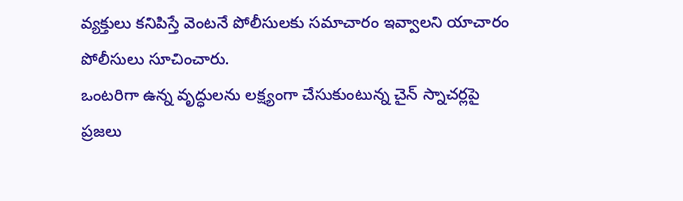వ్యక్తులు కనిపిస్తే వెంటనే పోలీసులకు సమాచారం ఇవ్వాలని యాచారం పోలీసులు సూచించారు.
ఒంటరిగా ఉన్న వృద్ధులను లక్ష్యంగా చేసుకుంటున్న చైన్ స్నాచర్లపై ప్రజలు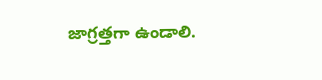జాగ్రత్తగా ఉండాలి.